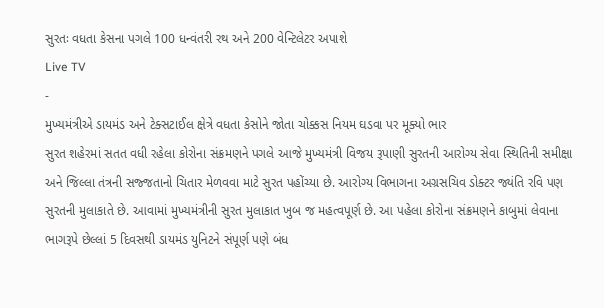સુરતઃ વધતા કેસના પગલે 100 ધન્વંતરી રથ અને 200 વેન્ટિલેટર અપાશે
Live TV
-
મુખ્યમંત્રીએ ડાયમંડ અને ટેક્સટાઈલ ક્ષેત્રે વધતા કેસોને જોતા ચોક્કસ નિયમ ઘડવા પર મૂક્યો ભાર
સુરત શહેરમાં સતત વધી રહેલા કોરોના સંક્રમણને પગલે આજે મુખ્યમંત્રી વિજય રૂપાણી સુરતની આરોગ્ય સેવા સ્થિતિની સમીક્ષા અને જિલ્લા તંત્રની સજ્જતાનો ચિતાર મેળવવા માટે સુરત પહોંચ્યા છે. આરોગ્ય વિભાગના અગ્રસચિવ ડોક્ટર જ્યંતિ રવિ પણ સુરતની મુલાકાતે છે. આવામાં મુખ્યમંત્રીની સુરત મુલાકાત ખુબ જ મહત્વપૂર્ણ છે. આ પહેલા કોરોના સંક્રમણને કાબુમાં લેવાના ભાગરૂપે છેલ્લાં 5 દિવસથી ડાયમંડ યુનિટને સંપૂર્ણ પણે બંધ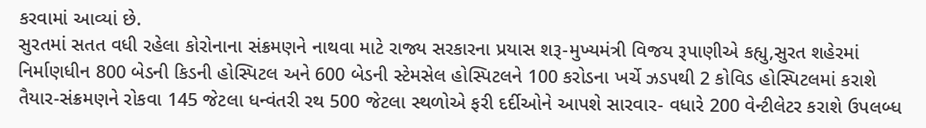કરવામાં આવ્યાં છે.
સુરતમાં સતત વધી રહેલા કોરોનાના સંક્રમણને નાથવા માટે રાજ્ય સરકારના પ્રયાસ શરૂ-મુખ્યમંત્રી વિજય રૂપાણીએ કહ્યુ,સુરત શહેરમાં નિર્માણધીન 800 બેડની કિડની હોસ્પિટલ અને 600 બેડની સ્ટેમસેલ હોસ્પિટલને 100 કરોડના ખર્ચે ઝડપથી 2 કોવિડ હોસ્પિટલમાં કરાશે તૈયાર-સંક્રમણને રોકવા 145 જેટલા ધન્વંતરી રથ 500 જેટલા સ્થળોએ ફરી દર્દીઓને આપશે સારવાર- વધારે 200 વેન્ટીલેટર કરાશે ઉપલબ્ધ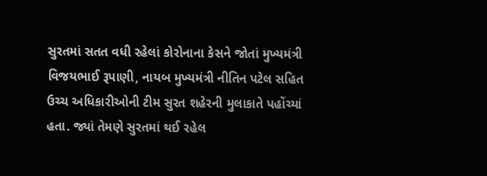સુરતમાં સતત વધી રહેલાં કોરોનાના કેસને જોતાં મુખ્યમંત્રી વિજયભાઈ રૂપાણી, નાયબ મુખ્યમંત્રી નીતિન પટેલ સહિત ઉચ્ચ અધિકારીઓની ટીમ સુરત શહેરની મુલાકાતે પહોંચ્યાં હતા. જ્યાં તેમણે સુરતમાં થઈ રહેલ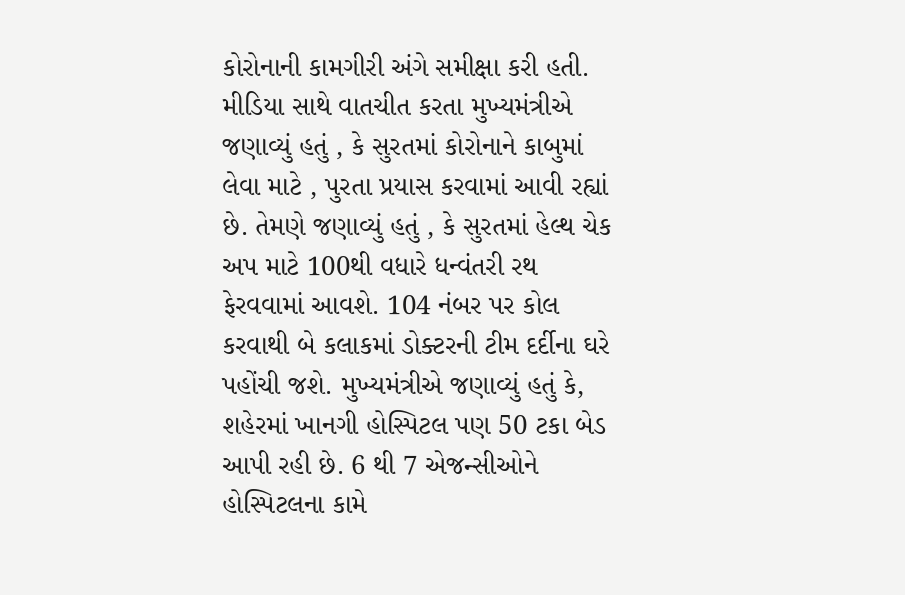કોરોનાની કામગીરી અંગે સમીક્ષા કરી હતી.
મીડિયા સાથે વાતચીત કરતા મુખ્યમંત્રીએ જણાવ્યું હતું , કે સુરતમાં કોરોનાને કાબુમાં લેવા માટે , પુરતા પ્રયાસ કરવામાં આવી રહ્યાં છે. તેમણે જણાવ્યું હતું , કે સુરતમાં હેલ્થ ચેક અપ માટે 100થી વધારે ધન્વંતરી રથ ફેરવવામાં આવશે. 104 નંબર પર કોલ કરવાથી બે કલાકમાં ડોક્ટરની ટીમ દર્દીના ઘરે પહોંચી જશે. મુખ્યમંત્રીએ જણાવ્યું હતું કે, શહેરમાં ખાનગી હોસ્પિટલ પણ 50 ટકા બેડ આપી રહી છે. 6 થી 7 એજન્સીઓને હોસ્પિટલના કામે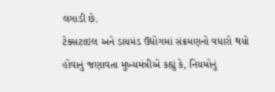લગાડી છે.
ટેક્સટાઇલ અને ડાયમંડ ઉદ્યોગમાં સંક્રમણનો વધારો થયો હોવાનું જણાવતા મુખ્યમંત્રીએ કહ્યું કે, નિયમોનું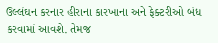ઉલ્લંઘન કરનાર હીરાના કારખાના અને ફેક્ટરીઓ બંધ કરવામાં આવશે. તેમજ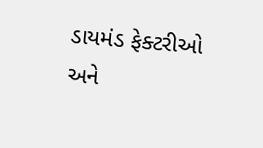ડાયમંડ ફેક્ટરીઓ અને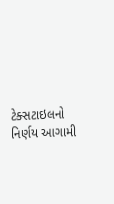ટેક્સટાઇલનો નિર્ણય આગામી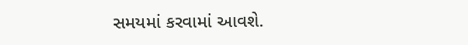સમયમાં કરવામાં આવશે.